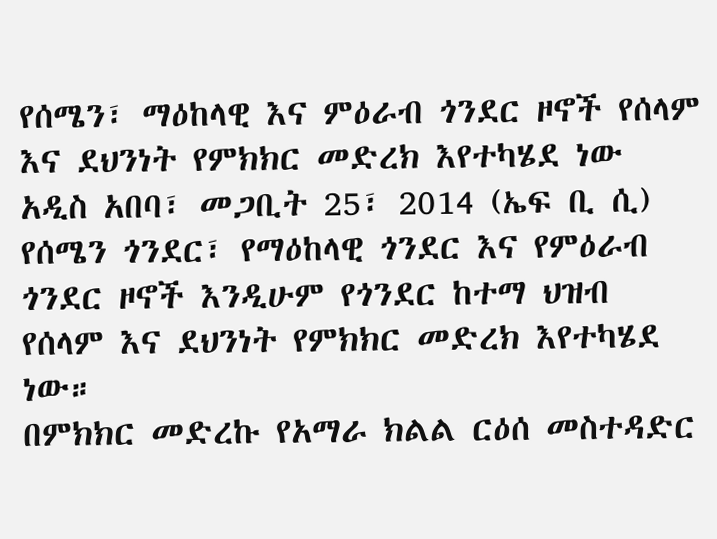የሰሜን፣ ማዕከላዊ እና ምዕራብ ጎንደር ዞኖች የሰላም እና ደህንነት የምክክር መድረክ እየተካሄደ ነው
አዲስ አበባ፣ መጋቢት 25፣ 2014 (ኤፍ ቢ ሲ) የሰሜን ጎንደር፣ የማዕከላዊ ጎንደር እና የምዕራብ ጎንደር ዞኖች እንዲሁም የጎንደር ከተማ ህዝብ የሰላም እና ደህንነት የምክክር መድረክ እየተካሄደ ነው።
በምክክር መድረኩ የአማራ ክልል ርዕሰ መስተዳድር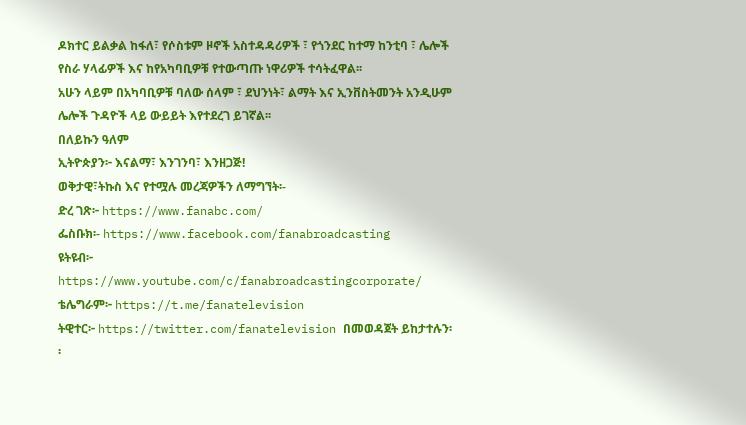ዶክተር ይልቃል ከፋለ፣ የሶስቱም ዞኖች አስተዳዳሪዎች ፣ የጎንደር ከተማ ከንቲባ ፣ ሌሎች የስራ ሃላፊዎች እና ከየአካባቢዎቹ የተውጣጡ ነዋሪዎች ተሳትፈዋል፡፡
አሁን ላይም በአካባቢዎቹ ባለው ሰላም ፣ ደህንነት፣ ልማት እና ኢንቨስትመንት አንዲሁም ሌሎች ጉዳዮች ላይ ውይይት እየተደረገ ይገኛል፡፡
በለይኩን ዓለም
ኢትዮጵያን፦ እናልማ፣ እንገንባ፣ እንዘጋጅ!
ወቅታዊ፣ትኩስ እና የተሟሉ መረጃዎችን ለማግኘት፡-
ድረ ገጽ፦ https://www.fanabc.com/
ፌስቡክ፡- https://www.facebook.com/fanabroadcasting
ዩትዩብ፦ https://www.youtube.com/c/fanabroadcastingcorporate/
ቴሌግራም፦ https://t.me/fanatelevision
ትዊተር፦ https://twitter.com/fanatelevision በመወዳጀት ይከታተሉን፡፡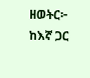ዘወትር፦ ከእኛ ጋር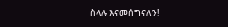ስላሉ እናመሰግናለን!